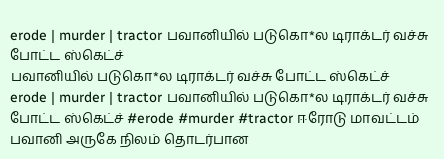erode | murder | tractor பவானியில் படுகொ*ல டிராக்டர் வச்சு போட்ட ஸ்கெட்ச்
பவானியில் படுகொ*ல டிராக்டர் வச்சு போட்ட ஸ்கெட்ச்
erode | murder | tractor பவானியில் படுகொ*ல டிராக்டர் வச்சு போட்ட ஸ்கெட்ச் #erode #murder #tractor ஈரோடு மாவட்டம் பவானி அருகே நிலம் தொடர்பான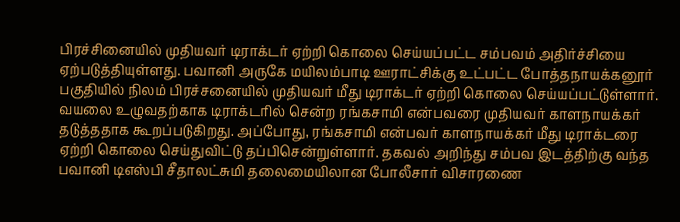பிரச்சினையில் முதியவர் டிராக்டர் ஏற்றி கொலை செய்யப்பட்ட சம்பவம் அதிர்ச்சியை ஏற்படுத்தியுள்ளது. பவானி அருகே மயிலம்பாடி ஊராட்சிக்கு உட்பட்ட போத்தநாயக்கனூர் பகுதியில் நிலம் பிரச்சனையில் முதியவர் மீது டிராக்டர் ஏற்றி கொலை செய்யப்பட்டுள்ளார். வயலை உழுவதற்காக டிராக்டரில் சென்ற ரங்கசாமி என்பவரை முதியவர் காளநாயக்கர் தடுத்ததாக கூறப்படுகிறது. அப்போது, ரங்கசாமி என்பவர் காளநாயக்கர் மீது டிராக்டரை ஏற்றி கொலை செய்துவிட்டு தப்பிசென்றுள்ளார். தகவல் அறிந்து சம்பவ இடத்திற்கு வந்த பவானி டிஎஸ்பி சீதாலட்சுமி தலைமையிலான போலீசார் விசாரணை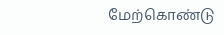மேற்கொண்டு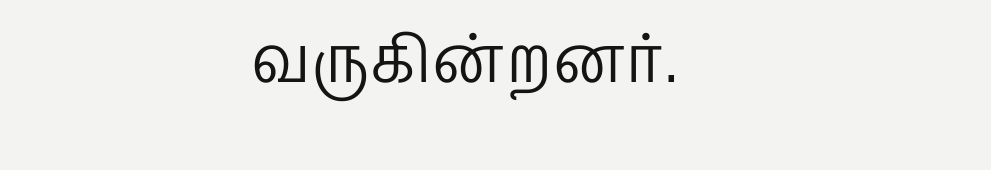வருகின்றனர்.